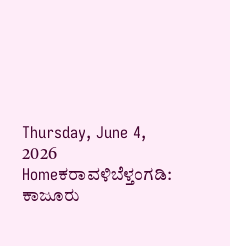Thursday, June 4, 2026
Homeಕರಾವಳಿಬೆಳ್ತಂಗಡಿ: ಕಾಜೂರು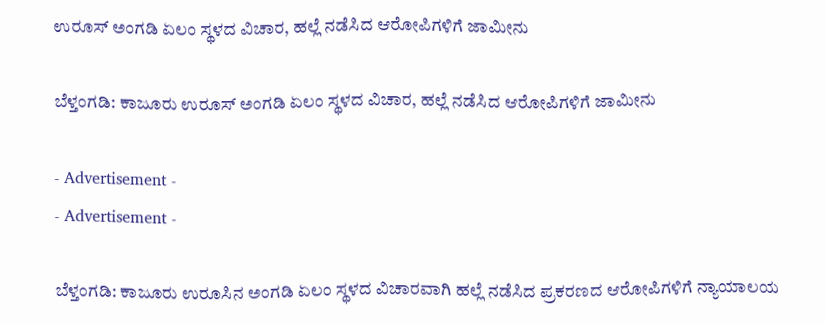ಉರೂಸ್ ಅಂಗಡಿ ಏಲಂ ಸ್ಥಳದ ವಿಚಾರ, ಹಲ್ಲೆ ನಡೆಸಿದ ಆರೋಪಿಗಳಿಗೆ ಜಾಮೀನು

ಬೆಳ್ತಂಗಡಿ: ಕಾಜೂರು ಉರೂಸ್ ಅಂಗಡಿ ಏಲಂ ಸ್ಥಳದ ವಿಚಾರ, ಹಲ್ಲೆ ನಡೆಸಿದ ಆರೋಪಿಗಳಿಗೆ ಜಾಮೀನು

- Advertisement -
- Advertisement -

ಬೆಳ್ತಂಗಡಿ: ಕಾಜೂರು ಉರೂಸಿನ ಅಂಗಡಿ ಏಲಂ ಸ್ಥಳದ ವಿಚಾರವಾಗಿ ಹಲ್ಲೆ ನಡೆಸಿದ ಪ್ರಕರಣದ ಆರೋಪಿಗಳಿಗೆ ನ್ಯಾಯಾಲಯ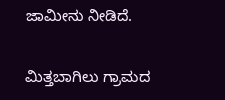ಜಾಮೀನು ನೀಡಿದೆ.

ಮಿತ್ತಬಾಗಿಲು ಗ್ರಾಮದ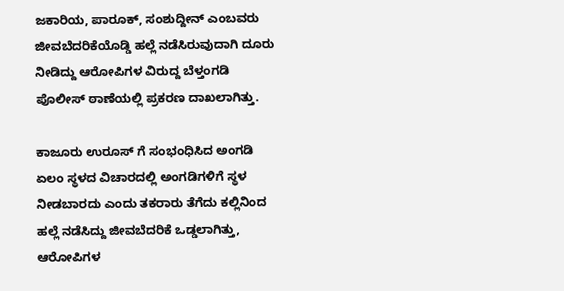ಜಕಾರಿಯ, ಪಾರೂಕ್‌, ಸಂಶುದ್ದೀನ್‌ ಎಂಬವರು ಜೀವಬೆದರಿಕೆಯೊಡ್ಡಿ ಹಲ್ಲೆ ನಡೆಸಿರುವುದಾಗಿ ದೂರು ನೀಡಿದ್ದು ಆರೋಪಿಗಳ ವಿರುದ್ದ ಬೆಳ್ತಂಗಡಿ ಪೊಲೀಸ್ ಠಾಣೆಯಲ್ಲಿ ಪ್ರಕರಣ ದಾಖಲಾಗಿತ್ತು.

ಕಾಜೂರು ಉರೂಸ್‌ ಗೆ ಸಂಭಂಧಿಸಿದ ಅಂಗಡಿ ಏಲಂ ಸ್ಥಳದ ವಿಚಾರದಲ್ಲಿ ಅಂಗಡಿಗಳಿಗೆ ಸ್ಥಳ ನೀಡಬಾರದು ಎಂದು ತಕರಾರು ತೆಗೆದು ಕಲ್ಲಿನಿಂದ ಹಲ್ಲೆ ನಡೆಸಿದ್ದು ಜೀವಬೆದರಿಕೆ ಒಡ್ಡಲಾಗಿತ್ತು, ಆರೋಪಿಗಳ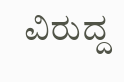ವಿರುದ್ದ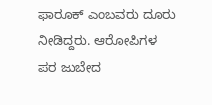ಫಾರೂಕ್ ಎಂಬವರು ದೂರು ನೀಡಿದ್ದರು. ಆರೋಪಿಗಳ ಪರ ಜುಬೇದ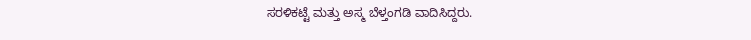ಸರಳಿಕಟ್ಟೆ ಮತ್ತು ಅಸ್ಮ ಬೆಳ್ತಂಗಡಿ ವಾದಿಸಿದ್ದರು‌.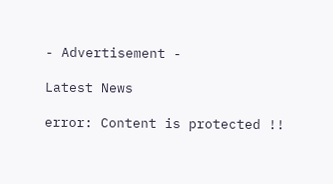- Advertisement -

Latest News

error: Content is protected !!